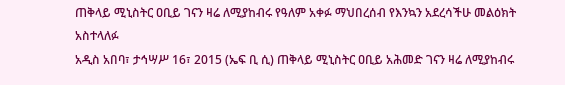ጠቅላይ ሚኒስትር ዐቢይ ገናን ዛሬ ለሚያከብሩ የዓለም አቀፉ ማህበረሰብ የእንኳን አደረሳችሁ መልዕክት አስተላለፉ
አዲስ አበባ፣ ታኅሣሥ 16፣ 2015 (ኤፍ ቢ ሲ) ጠቅላይ ሚኒስትር ዐቢይ አሕመድ ገናን ዛሬ ለሚያከብሩ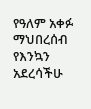የዓለም አቀፉ ማህበረሰብ የእንኳን አደረሳችሁ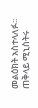መልዕክት አስተላለፉ፡፡
ጠቅላይ ሚኒስትሩ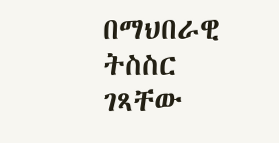በማህበራዊ ትስስር ገጻቸው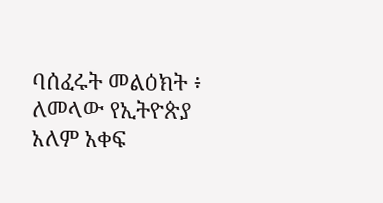ባሰፈሩት መልዕክት ፥ ለመላው የኢትዮጵያ አለም አቀፍ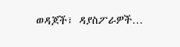ወዳጆች፣ ዳያስፖራዎች…